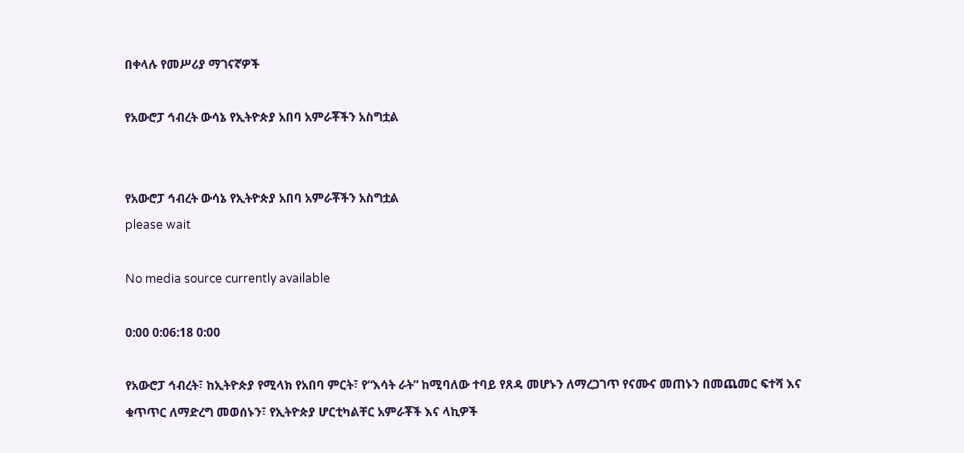በቀላሉ የመሥሪያ ማገናኛዎች

የአውሮፓ ኅብረት ውሳኔ የኢትዮጵያ አበባ አምራቾችን አስግቷል


የአውሮፓ ኅብረት ውሳኔ የኢትዮጵያ አበባ አምራቾችን አስግቷል
please wait

No media source currently available

0:00 0:06:18 0:00

የአውሮፓ ኅብረት፣ ከኢትዮጵያ የሚላክ የአበባ ምርት፣ የ“እሳት ራት” ከሚባለው ተባይ የጸዳ መሆኑን ለማረጋገጥ የናሙና መጠኑን በመጨመር ፍተሻ እና ቁጥጥር ለማድረግ መወሰኑን፣ የኢትዮጵያ ሆርቲካልቸር አምራቾች እና ላኪዎች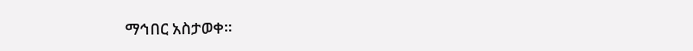ማኅበር አስታወቀ፡፡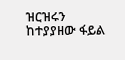ዝርዝሩን ከተያያዘው ፋይል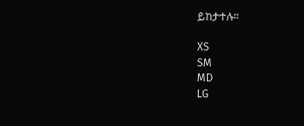ይከታተሉ።

XS
SM
MD
LG